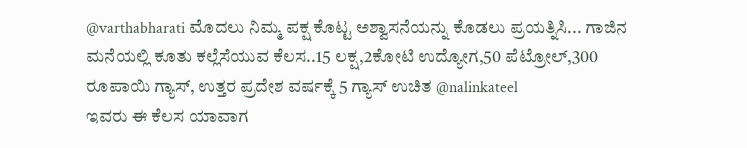@varthabharati ಮೊದಲು ನಿಮ್ಮ ಪಕ್ಷ ಕೊಟ್ಟ ಅಶ್ವಾಸನೆಯನ್ನು ಕೊಡಲು ಪ್ರಯತ್ನಿಸಿ... ಗಾಜಿನ ಮನೆಯಲ್ಲಿ ಕೂತು ಕಲ್ಲೆಸೆಯುವ ಕೆಲಸ..15 ಲಕ್ಷ,2ಕೋಟಿ ಉದ್ಯೋಗ,50 ಪೆಟ್ರೋಲ್,300 ರೂಪಾಯಿ ಗ್ಯಾಸ್, ಉತ್ತರ ಪ್ರದೇಶ ವರ್ಷಕ್ಕೆ 5 ಗ್ಯಾಸ್ ಉಚಿತ @nalinkateel
ಇವರು ಈ ಕೆಲಸ ಯಾವಾಗ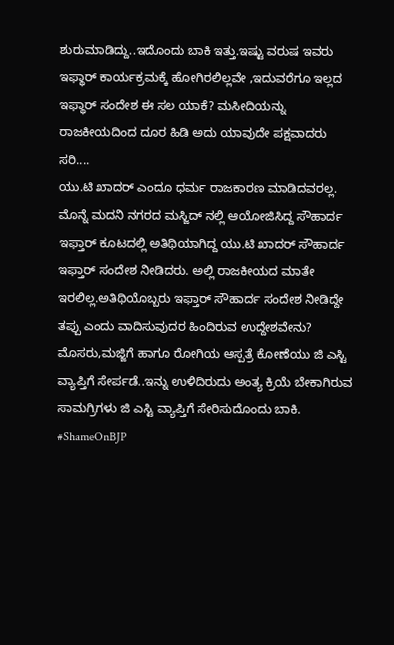ಶುರುಮಾಡಿದ್ದು..ಇದೊಂದು ಬಾಕಿ ಇತ್ತು.ಇಷ್ಟು ವರುಷ ಇವರು ಇಫ್ಥಾರ್ ಕಾರ್ಯಕ್ರಮಕ್ಕೆ ಹೋಗಿರಲಿಲ್ಲವೇ ,ಇದುವರೆಗೂ ಇಲ್ಲದ ಇಫ್ಥಾರ್ ಸಂದೇಶ ಈ ಸಲ ಯಾಕೆ? ಮಸೀದಿಯನ್ನು ರಾಜಕೀಯದಿಂದ ದೂರ ಹಿಡಿ ಅದು ಯಾವುದೇ ಪಕ್ಷವಾದರು ಸರಿ....
ಯು.ಟಿ ಖಾದರ್ ಎಂದೂ ಧರ್ಮ ರಾಜಕಾರಣ ಮಾಡಿದವರಲ್ಲ. ಮೊನ್ನೆ ಮದನಿ ನಗರದ ಮಸ್ಜಿದ್ ನಲ್ಲಿ ಆಯೋಜಿಸಿದ್ದ ಸೌಹಾರ್ದ ಇಫ್ತಾರ್ ಕೂಟದಲ್ಲಿ ಅತಿಥಿಯಾಗಿದ್ದ ಯು.ಟಿ ಖಾದರ್ ಸೌಹಾರ್ದ ಇಫ್ತಾರ್ ಸಂದೇಶ ನೀಡಿದರು. ಅಲ್ಲಿ ರಾಜಕೀಯದ ಮಾತೇ ಇರಲಿಲ್ಲ.ಅತಿಥಿಯೊಬ್ಬರು ಇಫ್ತಾರ್ ಸೌಹಾರ್ದ ಸಂದೇಶ ನೀಡಿದ್ದೇ ತಪ್ಪು ಎಂದು ವಾದಿಸುವುದರ ಹಿಂದಿರುವ ಉದ್ದೇಶವೇನು?
ಮೊಸರು,ಮಜ್ಜಿಗೆ ಹಾಗೂ ರೋಗಿಯ ಆಸ್ಪತ್ರೆ ಕೋಣೆಯು ಜಿ ಎಸ್ಟಿ ವ್ಯಾಪ್ತಿಗೆ ಸೇರ್ಪಡೆ..ಇನ್ನು ಉಳಿದಿರುದು ಅಂತ್ಯ ಕ್ರಿಯೆ ಬೇಕಾಗಿರುವ ಸಾಮಗ್ರಿಗಳು ಜಿ ಎಸ್ಟಿ ವ್ಯಾಪ್ತಿಗೆ ಸೇರಿಸುದೊಂದು ಬಾಕಿ.
#ShameOnBJP